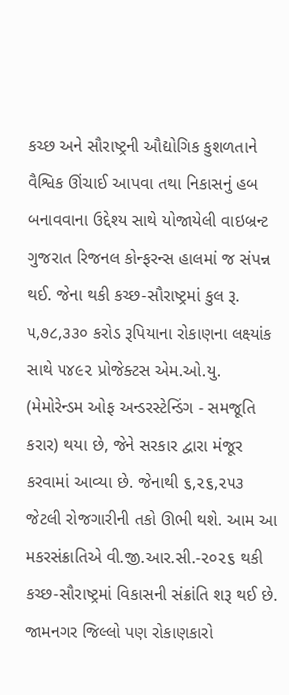કચ્છ અને સૌરાષ્ટ્રની ઔદ્યોગિક કુશળતાને વૈશ્વિક ઊંચાઈ આપવા તથા નિકાસનું હબ બનાવવાના ઉદ્દેશ્ય સાથે યોજાયેલી વાઇબ્રન્ટ ગુજરાત રિજનલ કોન્ફરન્સ હાલમાં જ સંપન્ન થઈ. જેના થકી કચ્છ-સૌરાષ્ટ્રમાં કુલ રૂ. ૫,૭૮,૩૩૦ કરોડ રૂપિયાના રોકાણના લક્ષ્યાંક સાથે ૫૪૯૨ પ્રોજેક્ટસ એમ.ઓ.યુ. (મેમોરેન્ડમ ઓફ અન્ડરસ્ટેન્ડિંગ - સમજૂતિ કરાર) થયા છે, જેને સરકાર દ્વારા મંજૂર કરવામાં આવ્યા છે. જેનાથી ૬,૨૬,૨૫૩ જેટલી રોજગારીની તકો ઊભી થશે. આમ આ મકરસંક્રાતિએ વી.જી.આર.સી.-૨૦૨૬ થકી કચ્છ-સૌરાષ્ટ્રમાં વિકાસની સંક્રાંતિ શરૂ થઈ છે.
જામનગર જિલ્લો પણ રોકાણકારો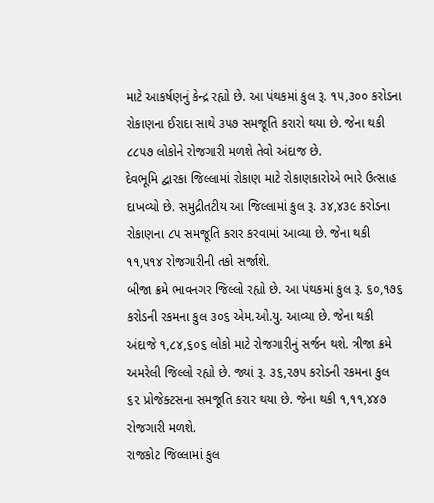માટે આકર્ષણનું કેન્દ્ર રહ્યો છે. આ પંથકમાં કુલ રૂ. ૧૫,૩૦૦ કરોડના રોકાણના ઈરાદા સાથે ૩૫૭ સમજૂતિ કરારો થયા છે. જેના થકી ૮૮૫૭ લોકોને રોજગારી મળશે તેવો અંદાજ છે.
દેવભૂમિ દ્વારકા જિલ્લામાં રોકાણ માટે રોકાણકારોએ ભારે ઉત્સાહ દાખવ્યો છે. સમુદ્રીતટીય આ જિલ્લામાં કુલ રૂ. ૩૪,૪૩૯ કરોડના રોકાણના ૮૫ સમજૂતિ કરાર કરવામાં આવ્યા છે. જેના થકી ૧૧,૫૧૪ રોજગારીની તકો સર્જાશે.
બીજા ક્રમે ભાવનગર જિલ્લો રહ્યો છે. આ પંથકમાં કુલ રૂ. ૬૦,૧૭૬ કરોડની રકમના કુલ ૩૦૬ એમ.ઓ.યુ. આવ્યા છે. જેના થકી અંદાજે ૧,૮૪,૬૦૬ લોકો માટે રોજગારીનું સર્જન થશે. ત્રીજા ક્રમે અમરેલી જિલ્લો રહ્યો છે. જ્યાં રૂ. ૩૬,૨૭૫ કરોડની રકમના કુલ ૬૨ પ્રોજેક્ટસના સમજૂતિ કરાર થયા છે. જેના થકી ૧,૧૧,૪૪૭ રોજગારી મળશે.
રાજકોટ જિલ્લામાં કુલ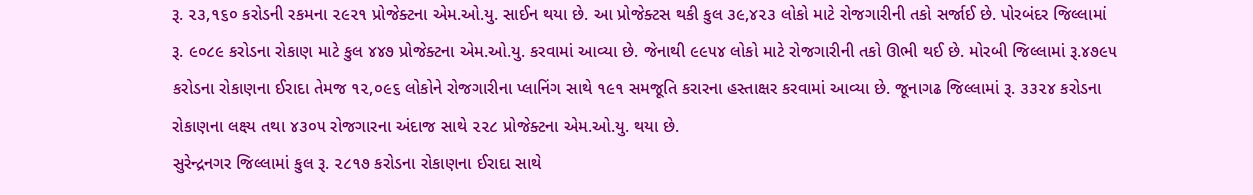રૂ. ૨૩,૧૬૦ કરોડની રકમના ૨૯૨૧ પ્રોજેક્ટના એમ.ઓ.યુ. સાઈન થયા છે. આ પ્રોજેક્ટસ થકી કુલ ૩૯,૪૨૩ લોકો માટે રોજગારીની તકો સર્જાઈ છે. પોરબંદર જિલ્લામાં રૂ. ૯૦૮૯ કરોડના રોકાણ માટે કુલ ૪૪૭ પ્રોજેક્ટના એમ.ઓ.યુ. કરવામાં આવ્યા છે. જેનાથી ૯૯૫૪ લોકો માટે રોજગારીની તકો ઊભી થઈ છે. મોરબી જિલ્લામાં રૂ.૪૭૯૫ કરોડના રોકાણના ઈરાદા તેમજ ૧૨,૦૯૬ લોકોને રોજગારીના પ્લાનિંગ સાથે ૧૯૧ સમજૂતિ કરારના હસ્તાક્ષર કરવામાં આવ્યા છે. જૂનાગઢ જિલ્લામાં રૂ. ૩૩૨૪ કરોડના રોકાણના લક્ષ્ય તથા ૪૩૦૫ રોજગારના અંદાજ સાથે ૨૨૮ પ્રોજેક્ટના એમ.ઓ.યુ. થયા છે.
સુરેન્દ્રનગર જિલ્લામાં કુલ રૂ. ૨૮૧૭ કરોડના રોકાણના ઈરાદા સાથે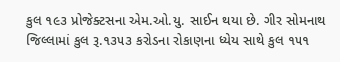કુલ ૧૯૩ પ્રોજેક્ટસના એમ.ઓ.યુ. સાઈન થયા છે. ગીર સોમનાથ જિલ્લામાં કુલ રૂ.૧૩૫૩ કરોડના રોકાણના ધ્યેય સાથે કુલ ૧૫૧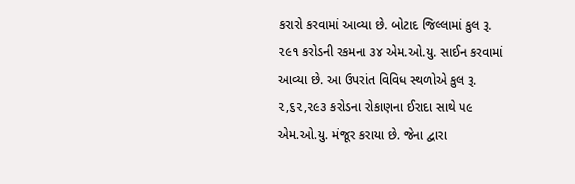કરારો કરવામાં આવ્યા છે. બોટાદ જિલ્લામાં કુલ રૂ. ૨૯૧ કરોડની રકમના ૩૪ એમ.ઓ.યુ. સાઈન કરવામાં આવ્યા છે. આ ઉપરાંત વિવિધ સ્થળોએ કુલ રૂ. ૨,૬૨,૨૯૩ કરોડના રોકાણના ઈરાદા સાથે ૫૯ એમ.ઓ.યુ. મંજૂર કરાયા છે. જેના દ્વારા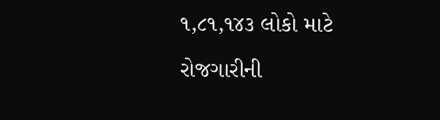૧,૮૧,૧૪૩ લોકો માટે રોજગારીની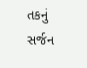તકનું સર્જન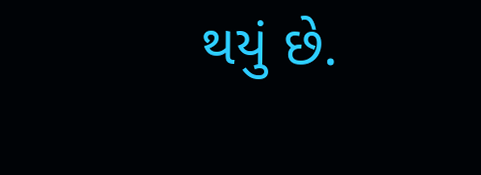થયું છે.